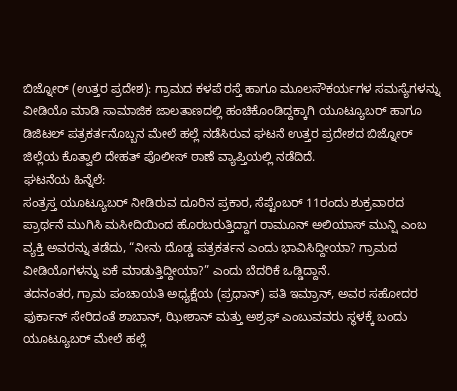ಬಿಜ್ನೋರ್ (ಉತ್ತರ ಪ್ರದೇಶ): ಗ್ರಾಮದ ಕಳಪೆ ರಸ್ತೆ ಹಾಗೂ ಮೂಲಸೌಕರ್ಯಗಳ ಸಮಸ್ಯೆಗಳನ್ನು ವೀಡಿಯೊ ಮಾಡಿ ಸಾಮಾಜಿಕ ಜಾಲತಾಣದಲ್ಲಿ ಹಂಚಿಕೊಂಡಿದ್ದಕ್ಕಾಗಿ ಯೂಟ್ಯೂಬರ್ ಹಾಗೂ ಡಿಜಿಟಲ್ ಪತ್ರಕರ್ತನೊಬ್ಬನ ಮೇಲೆ ಹಲ್ಲೆ ನಡೆಸಿರುವ ಘಟನೆ ಉತ್ತರ ಪ್ರದೇಶದ ಬಿಜ್ನೋರ್ ಜಿಲ್ಲೆಯ ಕೊತ್ವಾಲಿ ದೇಹತ್ ಪೊಲೀಸ್ ಠಾಣೆ ವ್ಯಾಪ್ತಿಯಲ್ಲಿ ನಡೆದಿದೆ.
ಘಟನೆಯ ಹಿನ್ನೆಲೆ:
ಸಂತ್ರಸ್ತ ಯೂಟ್ಯೂಬರ್ ನೀಡಿರುವ ದೂರಿನ ಪ್ರಕಾರ, ಸೆಪ್ಟೆಂಬರ್ 11ರಂದು ಶುಕ್ರವಾರದ ಪ್ರಾರ್ಥನೆ ಮುಗಿಸಿ ಮಸೀದಿಯಿಂದ ಹೊರಬರುತ್ತಿದ್ದಾಗ ರಾಮೂನ್ ಅಲಿಯಾಸ್ ಮುನ್ಷಿ ಎಂಬ ವ್ಯಕ್ತಿ ಅವರನ್ನು ತಡೆದು, “ನೀನು ದೊಡ್ಡ ಪತ್ರಕರ್ತನ ಎಂದು ಭಾವಿಸಿದ್ದೀಯಾ? ಗ್ರಾಮದ ವೀಡಿಯೊಗಳನ್ನು ಏಕೆ ಮಾಡುತ್ತಿದ್ದೀಯಾ?” ಎಂದು ಬೆದರಿಕೆ ಒಡ್ಡಿದ್ದಾನೆ.
ತದನಂತರ, ಗ್ರಾಮ ಪಂಚಾಯತಿ ಅಧ್ಯಕ್ಷೆಯ (ಪ್ರಧಾನ್) ಪತಿ ಇಮ್ರಾನ್, ಅವರ ಸಹೋದರ ಫುರ್ಕಾನ್ ಸೇರಿದಂತೆ ಶಾಬಾನ್, ಝೀಶಾನ್ ಮತ್ತು ಅಶ್ರಫ್ ಎಂಬುವವರು ಸ್ಥಳಕ್ಕೆ ಬಂದು ಯೂಟ್ಯೂಬರ್ ಮೇಲೆ ಹಲ್ಲೆ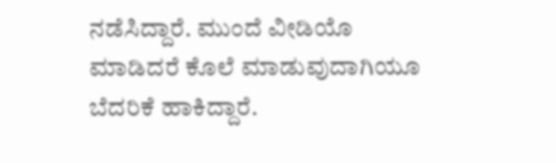ನಡೆಸಿದ್ದಾರೆ. ಮುಂದೆ ವೀಡಿಯೊ ಮಾಡಿದರೆ ಕೊಲೆ ಮಾಡುವುದಾಗಿಯೂ ಬೆದರಿಕೆ ಹಾಕಿದ್ದಾರೆ.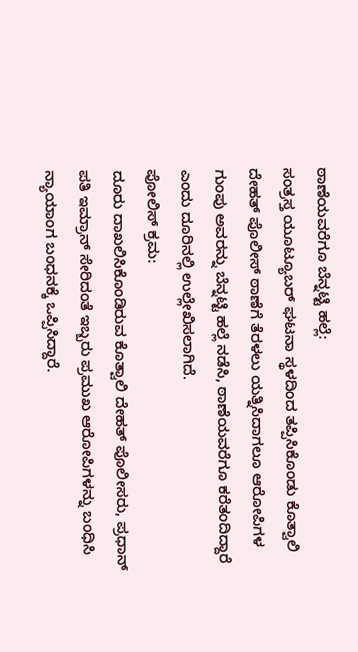ಠಾಣೆಯವರೆಗೂ ಬೆನ್ನಟ್ಟಿ ಹಲ್ಲೆ:
ಸಂತ್ರಸ್ತ ಯೂಟ್ಯೂಬರ್ ಘಟನಾ ಸ್ಥಳದಿಂದ ತಪ್ಪಿಸಿಕೊಂಡು ಕೊತ್ವಾಲಿ ದೇಹತ್ ಪೊಲೀಸ್ ಠಾಣೆಗೆ ತೆರಳಲು ಯತ್ನಿಸಿದಾಗಲೂ ಆರೋಪಿಗಳ ಗುಂಪು ಅವರನ್ನು ಬೆನ್ನಟ್ಟಿ ಹಲ್ಲೆ ನಡೆಸಿ, ಠಾಣೆಯವರೆಗೂ ಕರೆತಂದಿದ್ದಾರೆ ಎಂದು ದೂರಿನಲ್ಲಿ ಉಲ್ಲೇಖಿಸಲಾಗಿದೆ.
ಪೋಲಿಸ್ ಕ್ರಮ:
ದೂರು ದಾಖಲಿಸಿಕೊಂಡಿರುವ ಕೊತ್ವಾಲಿ ದೇಹತ್ ಪೊಲೀಸರು, ಪ್ರಧಾನ್ ಪತಿ ಇಮ್ರಾನ್ ಸೇರಿದಂತೆ ಇಬ್ಬರು ಪ್ರಮುಖ ಆರೋಪಿಗಳನ್ನು ಬಂಧಿಸಿ ನ್ಯಾಯಾಂಗ ಬಂಧನಕ್ಕೆ ಒಪ್ಪಿಸಿದ್ದಾರೆ.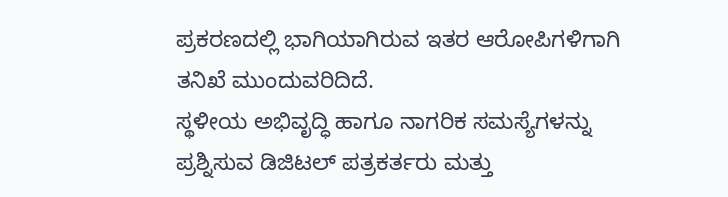ಪ್ರಕರಣದಲ್ಲಿ ಭಾಗಿಯಾಗಿರುವ ಇತರ ಆರೋಪಿಗಳಿಗಾಗಿ ತನಿಖೆ ಮುಂದುವರಿದಿದೆ.
ಸ್ಥಳೀಯ ಅಭಿವೃದ್ಧಿ ಹಾಗೂ ನಾಗರಿಕ ಸಮಸ್ಯೆಗಳನ್ನು ಪ್ರಶ್ನಿಸುವ ಡಿಜಿಟಲ್ ಪತ್ರಕರ್ತರು ಮತ್ತು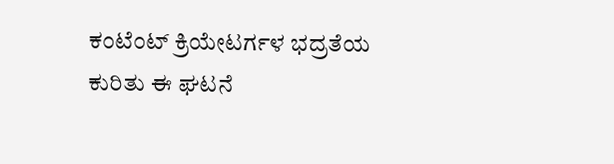ಕಂಟೆಂಟ್ ಕ್ರಿಯೇಟರ್ಗಳ ಭದ್ರತೆಯ ಕುರಿತು ಈ ಘಟನೆ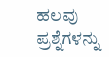ಹಲವು ಪ್ರಶ್ನೆಗಳನ್ನು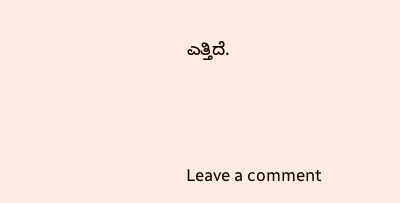ಎತ್ತಿದೆ.





Leave a comment